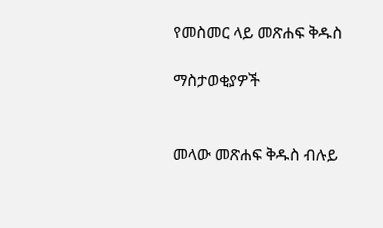የመስመር ላይ መጽሐፍ ቅዱስ

ማስታወቂያዎች


መላው መጽሐፍ ቅዱስ ብሉይ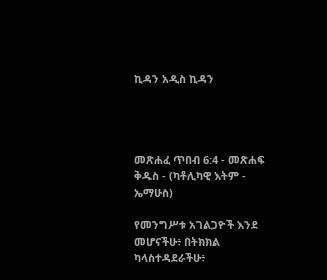ኪዳን አዲስ ኪዳን




መጽሐፈ ጥበብ 6:4 - መጽሐፍ ቅዱስ - (ካቶሊካዊ እትም - ኤማሁስ)

የመንግሥቱ አገልጋዮች እንደ መሆናችሁ፥ በትክክል ካላስተዳደራችሁ፥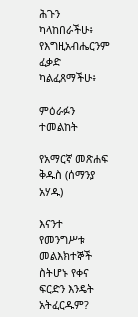ሕጉን ካላከበራችሁ፥ የእግዚአብሔርንም ፈቃድ ካልፈጸማችሁ፥

ምዕራፉን ተመልከት

የአማርኛ መጽሐፍ ቅዱስ (ሰማንያ አሃዱ)

እናንተ የመንግሥቱ መልእክተኞች ስትሆኑ የቀና ፍርድን እንዴት አትፈርዱም?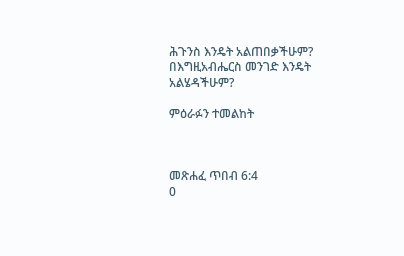ሕጉንስ እንዴት አልጠበቃችሁም? በእግዚአብሔርስ መንገድ እንዴት አልሄዳችሁም?

ምዕራፉን ተመልከት



መጽሐፈ ጥበብ 6:4
0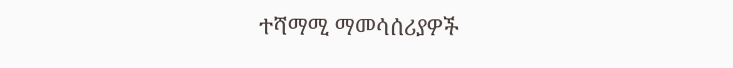ተሻማሚ ማመሳሰሪያዎች